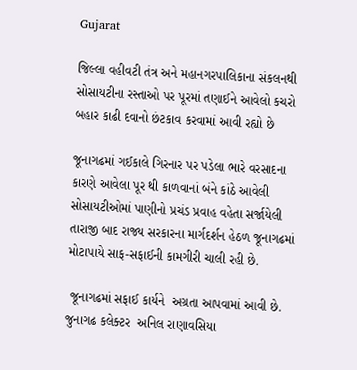Gujarat

જિલ્લા વહીવટી તંત્ર અને મહાનગરપાલિકાના સંકલનથી  સોસાયટીના રસ્તાઓ પર પૂરમાં તણાઈને આવેલો કચરો બહાર કાઢી દવાનો છંટકાવ કરવામાં આવી રહ્યો છે

જૂનાગઢમાં ગઈકાલે ગિરનાર પર પડેલા ભારે વરસાદના કારણે આવેલા પૂર થી કાળવાનાં બંને કાંઠે આવેલી સોસાયટીઓમાં પાણીનો પ્રચંડ પ્રવાહ વહેતા સર્જાયેલી તારાજી બાદ રાજ્ય સરકારના માર્ગદર્શન હેઠળ જૂનાગઢમાં મોટાપાયે સાફ-સફાઈની કામગીરી ચાલી રહી છે.

 જૂનાગઢમાં સફાઈ કાર્યને  અગ્રતા આપવામાં આવી છે. જુનાગઢ કલેક્ટર  અનિલ રાણાવસિયા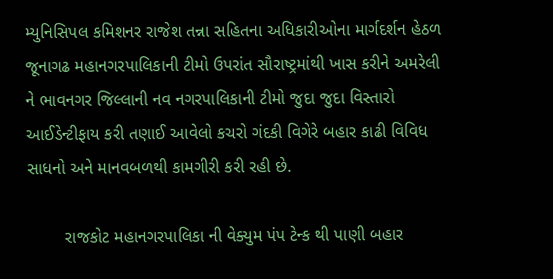મ્યુનિસિપલ કમિશનર રાજેશ તન્ના સહિતના અધિકારીઓના માર્ગદર્શન હેઠળ જૂનાગઢ મહાનગરપાલિકાની ટીમો ઉપરાંત સૌરાષ્ટ્રમાંથી ખાસ કરીને અમરેલી ને ભાવનગર જિલ્લાની નવ નગરપાલિકાની ટીમો જુદા જુદા વિસ્તારો આઈડેન્ટીફાય કરી તણાઈ આવેલો કચરો ગંદકી વિગેરે બહાર કાઢી વિવિધ સાધનો અને માનવબળથી કામગીરી કરી રહી છે.

        રાજકોટ મહાનગરપાલિકા ની વેક્યુમ પંપ ટેન્ક થી પાણી બહાર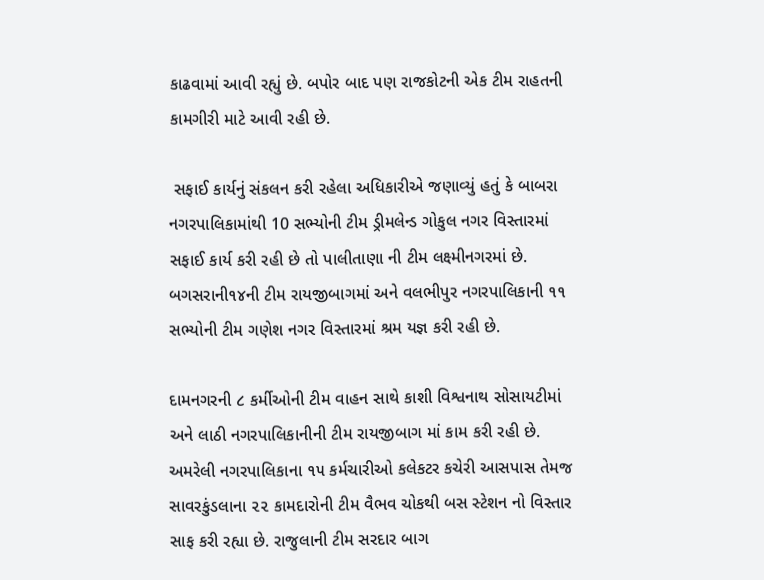કાઢવામાં આવી રહ્યું છે. બપોર બાદ પણ રાજકોટની એક ટીમ રાહતની કામગીરી માટે આવી રહી છે.

 સફાઈ કાર્યનું સંકલન કરી રહેલા અધિકારીએ જણાવ્યું હતું કે બાબરા નગરપાલિકામાંથી 10 સભ્યોની ટીમ ડ્રીમલેન્ડ ગોકુલ નગર વિસ્તારમાં સફાઈ કાર્ય કરી રહી છે તો પાલીતાણા ની ટીમ લક્ષ્મીનગરમાં છે. બગસરાની૧૪ની ટીમ રાયજીબાગમાં અને વલભીપુર નગરપાલિકાની ૧૧ સભ્યોની ટીમ ગણેશ નગર વિસ્તારમાં શ્રમ યજ્ઞ કરી રહી છે.

દામનગરની ૮ કર્મીઓની ટીમ વાહન સાથે કાશી વિશ્વનાથ સોસાયટીમાં અને લાઠી નગરપાલિકાનીની ટીમ રાયજીબાગ માં કામ કરી રહી છે. અમરેલી નગરપાલિકાના ૧૫ કર્મચારીઓ કલેકટર કચેરી આસપાસ તેમજ સાવરકુંડલાના ૨૨ કામદારોની ટીમ વૈભવ ચોકથી બસ સ્ટેશન નો વિસ્તાર સાફ કરી રહ્યા છે. રાજુલાની ટીમ સરદાર બાગ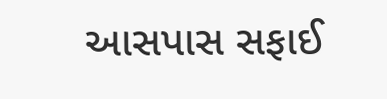આસપાસ સફાઈ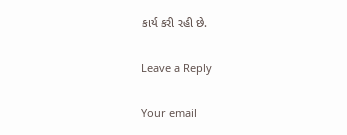કાર્ય કરી રહી છે.

Leave a Reply

Your email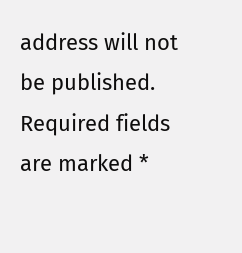address will not be published. Required fields are marked *